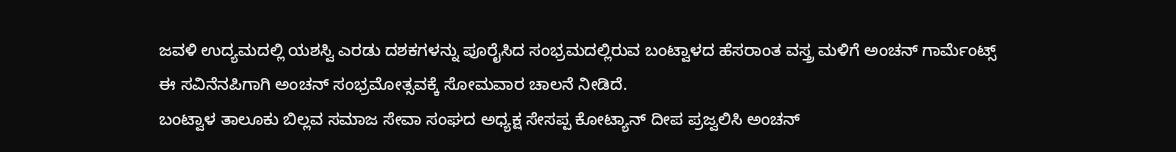ಜವಳಿ ಉದ್ಯಮದಲ್ಲಿ ಯಶಸ್ವಿ ಎರಡು ದಶಕಗಳನ್ನು ಪೂರೈಸಿದ ಸಂಭ್ರಮದಲ್ಲಿರುವ ಬಂಟ್ವಾಳದ ಹೆಸರಾಂತ ವಸ್ತ್ರ ಮಳಿಗೆ ಅಂಚನ್ ಗಾರ್ಮೆಂಟ್ಸ್ ಈ ಸವಿನೆನಪಿಗಾಗಿ ಅಂಚನ್ ಸಂಭ್ರಮೋತ್ಸವಕ್ಕೆ ಸೋಮವಾರ ಚಾಲನೆ ನೀಡಿದೆ.
ಬಂಟ್ವಾಳ ತಾಲೂಕು ಬಿಲ್ಲವ ಸಮಾಜ ಸೇವಾ ಸಂಘದ ಅಧ್ಯಕ್ಷ ಸೇಸಪ್ಪ ಕೋಟ್ಯಾನ್ ದೀಪ ಪ್ರಜ್ವಲಿಸಿ ಅಂಚನ್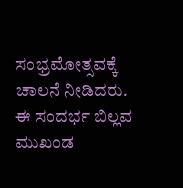ಸಂಭ್ರಮೋತ್ಸವಕ್ಕೆ ಚಾಲನೆ ನೀಡಿದರು. ಈ ಸಂದರ್ಭ ಬಿಲ್ಲವ ಮುಖಂಡ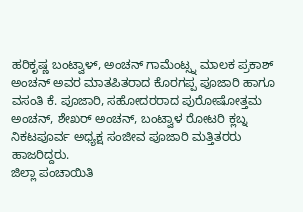ಹರಿಕೃಷ್ಣ ಬಂಟ್ವಾಳ್, ಅಂಚನ್ ಗಾಮೆಂಟ್ಸ್ನ ಮಾಲಕ ಪ್ರಕಾಶ್ ಅಂಚನ್ ಅವರ ಮಾತಪಿತರಾದ ಕೊರಗಪ್ಪ ಪೂಜಾರಿ ಹಾಗೂ ವಸಂತಿ ಕೆ. ಪೂಜಾರಿ, ಸಹೋದರರಾದ ಪುರೋಷೋತ್ತಮ ಅಂಚನ್, ಶೇಖರ್ ಅಂಚನ್, ಬಂಟ್ವಾಳ ರೋಟರಿ ಕ್ಲಬ್ನ ನಿಕಟಪೂರ್ವ ಅಧ್ಯಕ್ಷ ಸಂಜೀವ ಪೂಜಾರಿ ಮತ್ತಿತರರು ಹಾಜರಿದ್ದರು.
ಜಿಲ್ಲಾ ಪಂಚಾಯಿತಿ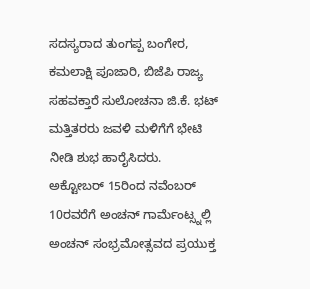ಸದಸ್ಯರಾದ ತುಂಗಪ್ಪ ಬಂಗೇರ, ಕಮಲಾಕ್ಷಿ ಪೂಜಾರಿ, ಬಿಜೆಪಿ ರಾಜ್ಯ ಸಹವಕ್ತಾರೆ ಸುಲೋಚನಾ ಜಿ.ಕೆ. ಭಟ್ ಮತ್ತಿತರರು ಜವಳಿ ಮಳಿಗೆಗೆ ಭೇಟಿ ನೀಡಿ ಶುಭ ಹಾರೈಸಿದರು. ಅಕ್ಟೋಬರ್ 15ರಿಂದ ನವೆಂಬರ್ 10ರವರೆಗೆ ಅಂಚನ್ ಗಾರ್ಮೆಂಟ್ಸ್ನಲ್ಲಿ ಅಂಚನ್ ಸಂಭ್ರಮೋತ್ಸವದ ಪ್ರಯುಕ್ತ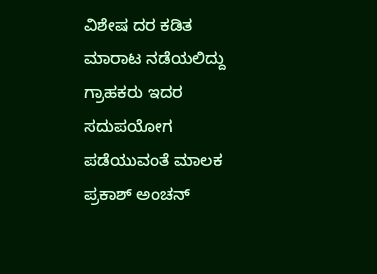ವಿಶೇಷ ದರ ಕಡಿತ ಮಾರಾಟ ನಡೆಯಲಿದ್ದು ಗ್ರಾಹಕರು ಇದರ ಸದುಪಯೋಗ ಪಡೆಯುವಂತೆ ಮಾಲಕ ಪ್ರಕಾಶ್ ಅಂಚನ್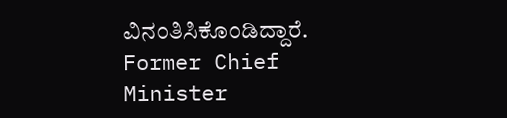ವಿನಂತಿಸಿಕೊಂಡಿದ್ದಾರೆ.
Former Chief Minister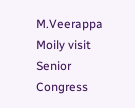M.Veerappa Moily visit Senior Congress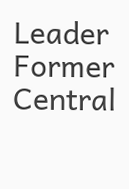Leader Former Central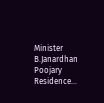Minister B.Janardhan Poojary Residence…